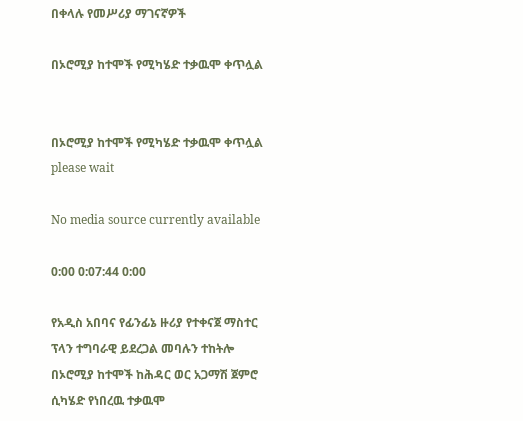በቀላሉ የመሥሪያ ማገናኛዎች

በኦሮሚያ ከተሞች የሚካሄድ ተቃዉሞ ቀጥሏል


በኦሮሚያ ከተሞች የሚካሄድ ተቃዉሞ ቀጥሏል
please wait

No media source currently available

0:00 0:07:44 0:00

የአዲስ አበባና የፊንፊኔ ዙሪያ የተቀናጀ ማስተር ፕላን ተግባራዊ ይደረጋል መባሉን ተከትሎ በኦሮሚያ ከተሞች ከሕዳር ወር አጋማሽ ጀምሮ ሲካሄድ የነበረዉ ተቃዉሞ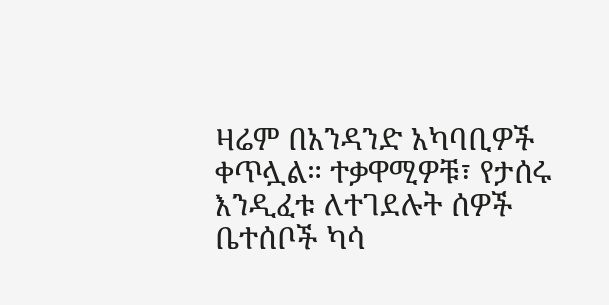ዛሬም በአንዳንድ አካባቢዎች ቀጥሏል። ተቃዋሚዎቹ፣ የታሰሩ እንዲፈቱ ለተገደሉት ሰዎች ቤተሰቦች ካሳ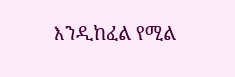እንዲከፈል የሚል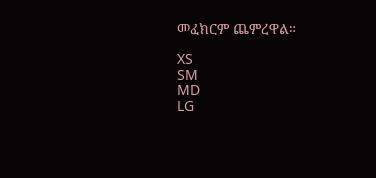መፈክርም ጨምረዋል።

XS
SM
MD
LG